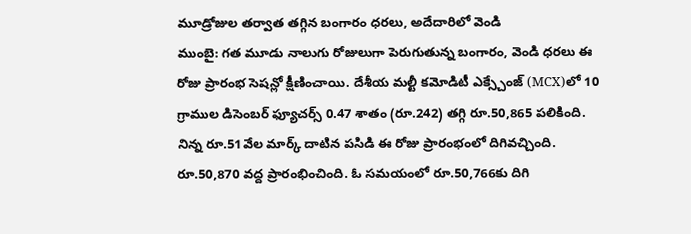మూడ్రోజుల తర్వాత తగ్గిన బంగారం ధరలు, అదేదారిలో వెండి
ముంబై: గత మూడు నాలుగు రోజులుగా పెరుగుతున్న బంగారం, వెండి ధరలు ఈ రోజు ప్రారంభ సెషన్లో క్షీణించాయి. దేశీయ మల్టీ కమోడిటీ ఎక్స్చేంజ్ (MCX)లో 10 గ్రాముల డిసెంబర్ ఫ్యూచర్స్ 0.47 శాతం (రూ.242) తగ్గి రూ.50,865 పలికింది. నిన్న రూ.51వేల మార్క్ దాటిన పసిడి ఈ రోజు ప్రారంభంలో దిగివచ్చింది. రూ.50,870 వద్ద ప్రారంభించింది. ఓ సమయంలో రూ.50,766కు దిగి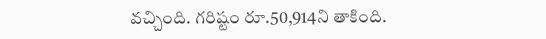వచ్చింది. గరిష్టం రూ.50,914ని తాకింది.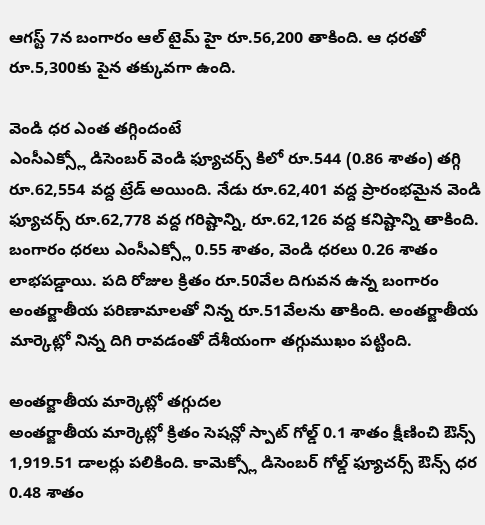ఆగస్ట్ 7న బంగారం ఆల్ టైమ్ హై రూ.56,200 తాకింది. ఆ ధరతో రూ.5,300కు పైన తక్కువగా ఉంది.

వెండి ధర ఎంత తగ్గిందంటే
ఎంసీఎక్స్లో డిసెంబర్ వెండి ఫ్యూచర్స్ కిలో రూ.544 (0.86 శాతం) తగ్గి రూ.62,554 వద్ద ట్రేడ్ అయింది. నేడు రూ.62,401 వద్ద ప్రారంభమైన వెండి ఫ్యూచర్స్ రూ.62,778 వద్ద గరిష్టాన్ని, రూ.62,126 వద్ద కనిష్టాన్ని తాకింది.
బంగారం ధరలు ఎంసీఎక్స్లో 0.55 శాతం, వెండి ధరలు 0.26 శాతం లాభపడ్డాయి. పది రోజుల క్రితం రూ.50వేల దిగువన ఉన్న బంగారం అంతర్జాతీయ పరిణామాలతో నిన్న రూ.51వేలను తాకింది. అంతర్జాతీయ మార్కెట్లో నిన్న దిగి రావడంతో దేశీయంగా తగ్గుముఖం పట్టింది.

అంతర్జాతీయ మార్కెట్లో తగ్గుదల
అంతర్జాతీయ మార్కెట్లో క్రితం సెషన్లో స్పాట్ గోల్డ్ 0.1 శాతం క్షీణించి ఔన్స్ 1,919.51 డాలర్లు పలికింది. కామెక్స్లో డిసెంబర్ గోల్డ్ ఫ్యూచర్స్ ఔన్స్ ధర 0.48 శాతం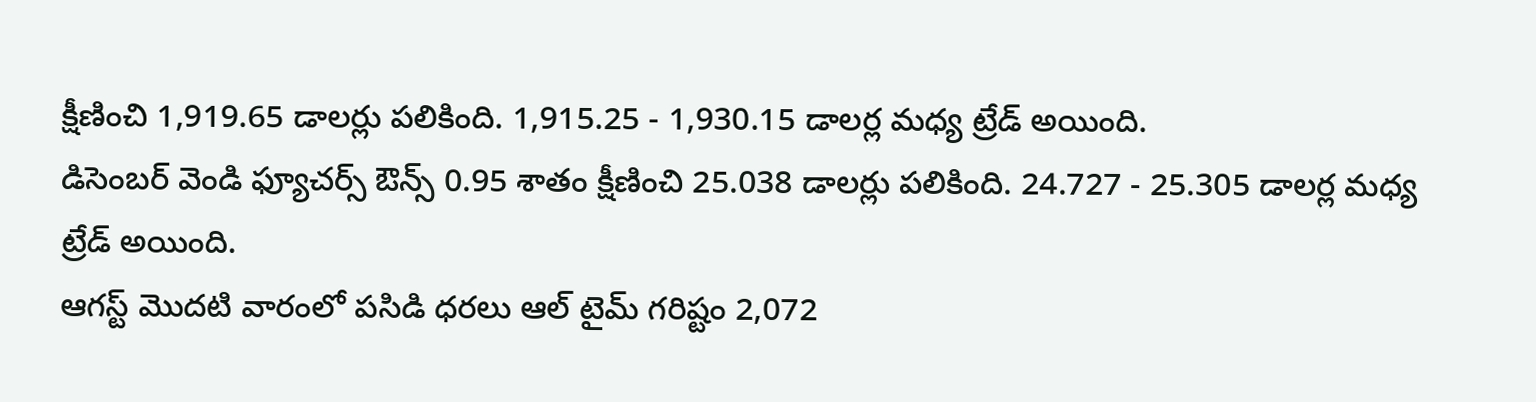క్షీణించి 1,919.65 డాలర్లు పలికింది. 1,915.25 - 1,930.15 డాలర్ల మధ్య ట్రేడ్ అయింది.
డిసెంబర్ వెండి ఫ్యూచర్స్ ఔన్స్ 0.95 శాతం క్షీణించి 25.038 డాలర్లు పలికింది. 24.727 - 25.305 డాలర్ల మధ్య ట్రేడ్ అయింది.
ఆగస్ట్ మొదటి వారంలో పసిడి ధరలు ఆల్ టైమ్ గరిష్టం 2,072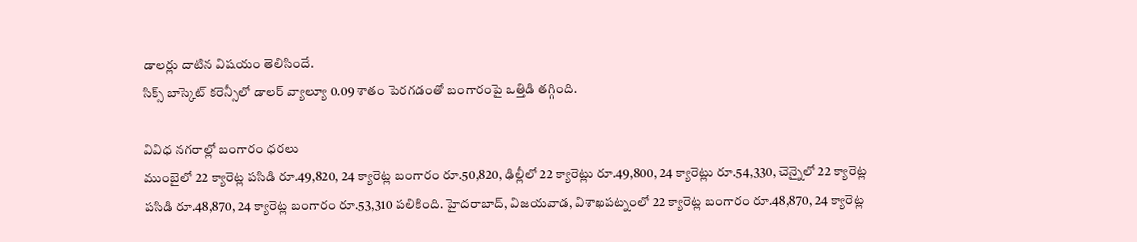డాలర్లు దాటిన విషయం తెలిసిందే.
సిక్స్ బాస్కెట్ కరెన్సీలో డాలర్ వ్యాల్యూ 0.09 శాతం పెరగడంతో బంగారంపై ఒత్తిడి తగ్గింది.

వివిధ నగరాల్లో బంగారం ధరలు
ముంబైలో 22 క్యారెట్ల పసిడి రూ.49,820, 24 క్యారెట్ల బంగారం రూ.50,820, ఢిల్లీలో 22 క్యారెట్లు రూ.49,800, 24 క్యారెట్లు రూ.54,330, చెన్నైలో 22 క్యారెట్ల పసిడి రూ.48,870, 24 క్యారెట్ల బంగారం రూ.53,310 పలికింది. హైదరాబాద్, విజయవాడ, విశాఖపట్నంలో 22 క్యారెట్ల బంగారం రూ.48,870, 24 క్యారెట్ల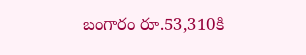బంగారం రూ.53,310కి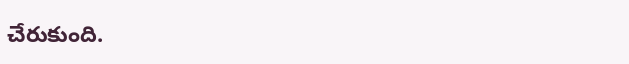చేరుకుంది.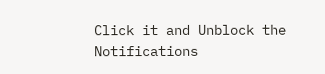Click it and Unblock the Notifications